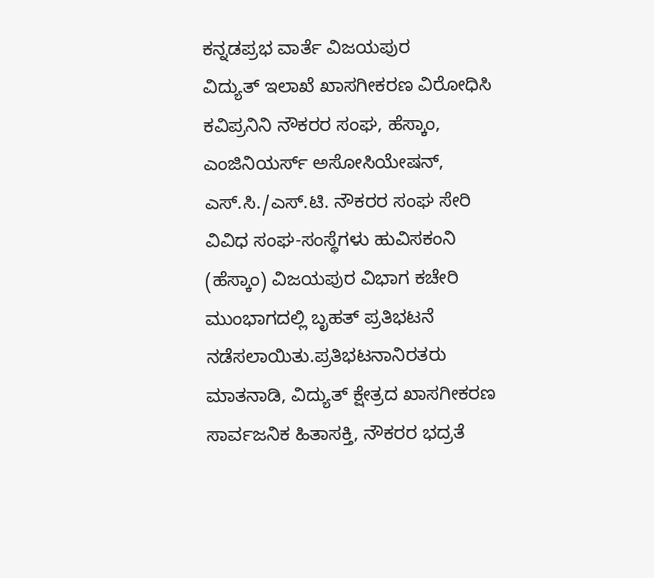ಕನ್ನಡಪ್ರಭ ವಾರ್ತೆ ವಿಜಯಪುರ
ವಿದ್ಯುತ್ ಇಲಾಖೆ ಖಾಸಗೀಕರಣ ವಿರೋಧಿಸಿ ಕವಿಪ್ರನಿನಿ ನೌಕರರ ಸಂಘ, ಹೆಸ್ಕಾಂ, ಎಂಜಿನಿಯರ್ಸ್ ಅಸೋಸಿಯೇಷನ್, ಎಸ್.ಸಿ./ಎಸ್.ಟಿ. ನೌಕರರ ಸಂಘ ಸೇರಿ ವಿವಿಧ ಸಂಘ-ಸಂಸ್ಥೆಗಳು ಹುವಿಸಕಂನಿ (ಹೆಸ್ಕಾಂ) ವಿಜಯಪುರ ವಿಭಾಗ ಕಚೇರಿ ಮುಂಭಾಗದಲ್ಲಿ ಬೃಹತ್ ಪ್ರತಿಭಟನೆ ನಡೆಸಲಾಯಿತು.ಪ್ರತಿಭಟನಾನಿರತರು ಮಾತನಾಡಿ, ವಿದ್ಯುತ್ ಕ್ಷೇತ್ರದ ಖಾಸಗೀಕರಣ ಸಾರ್ವಜನಿಕ ಹಿತಾಸಕ್ತಿ, ನೌಕರರ ಭದ್ರತೆ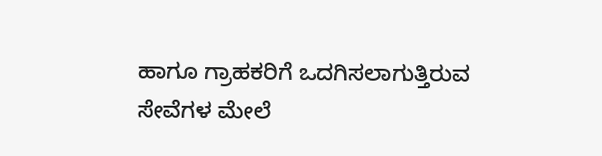ಹಾಗೂ ಗ್ರಾಹಕರಿಗೆ ಒದಗಿಸಲಾಗುತ್ತಿರುವ ಸೇವೆಗಳ ಮೇಲೆ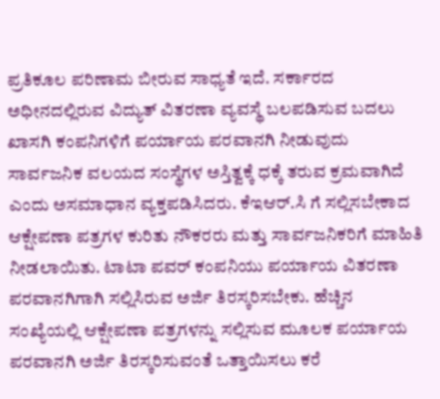ಪ್ರತಿಕೂಲ ಪರಿಣಾಮ ಬೀರುವ ಸಾಧ್ಯತೆ ಇದೆ. ಸರ್ಕಾರದ ಅಧೀನದಲ್ಲಿರುವ ವಿದ್ಯುತ್ ವಿತರಣಾ ವ್ಯವಸ್ಥೆ ಬಲಪಡಿಸುವ ಬದಲು ಖಾಸಗಿ ಕಂಪನಿಗಳಿಗೆ ಪರ್ಯಾಯ ಪರವಾನಗಿ ನೀಡುವುದು ಸಾರ್ವಜನಿಕ ವಲಯದ ಸಂಸ್ಥೆಗಳ ಅಸ್ತಿತ್ವಕ್ಕೆ ಧಕ್ಕೆ ತರುವ ಕ್ರಮವಾಗಿದೆ ಎಂದು ಅಸಮಾಧಾನ ವ್ಯಕ್ತಪಡಿಸಿದರು. ಕೆಇಆರ್.ಸಿ ಗೆ ಸಲ್ಲಿಸಬೇಕಾದ ಆಕ್ಷೇಪಣಾ ಪತ್ರಗಳ ಕುರಿತು ನೌಕರರು ಮತ್ತು ಸಾರ್ವಜನಿಕರಿಗೆ ಮಾಹಿತಿ ನೀಡಲಾಯಿತು. ಟಾಟಾ ಪವರ್ ಕಂಪನಿಯು ಪರ್ಯಾಯ ವಿತರಣಾ ಪರವಾನಗಿಗಾಗಿ ಸಲ್ಲಿಸಿರುವ ಅರ್ಜಿ ತಿರಸ್ಕರಿಸಬೇಕು. ಹೆಚ್ಚಿನ ಸಂಖ್ಯೆಯಲ್ಲಿ ಆಕ್ಷೇಪಣಾ ಪತ್ರಗಳನ್ನು ಸಲ್ಲಿಸುವ ಮೂಲಕ ಪರ್ಯಾಯ ಪರವಾನಗಿ ಅರ್ಜಿ ತಿರಸ್ಕರಿಸುವಂತೆ ಒತ್ತಾಯಿಸಲು ಕರೆ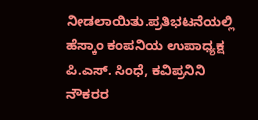ನೀಡಲಾಯಿತು.ಪ್ರತಿಭಟನೆಯಲ್ಲಿ ಹೆಸ್ಕಾಂ ಕಂಪನಿಯ ಉಪಾಧ್ಯಕ್ಷ ಪಿ.ಎಸ್. ಸಿಂಧೆ, ಕವಿಪ್ರನಿನಿ ನೌಕರರ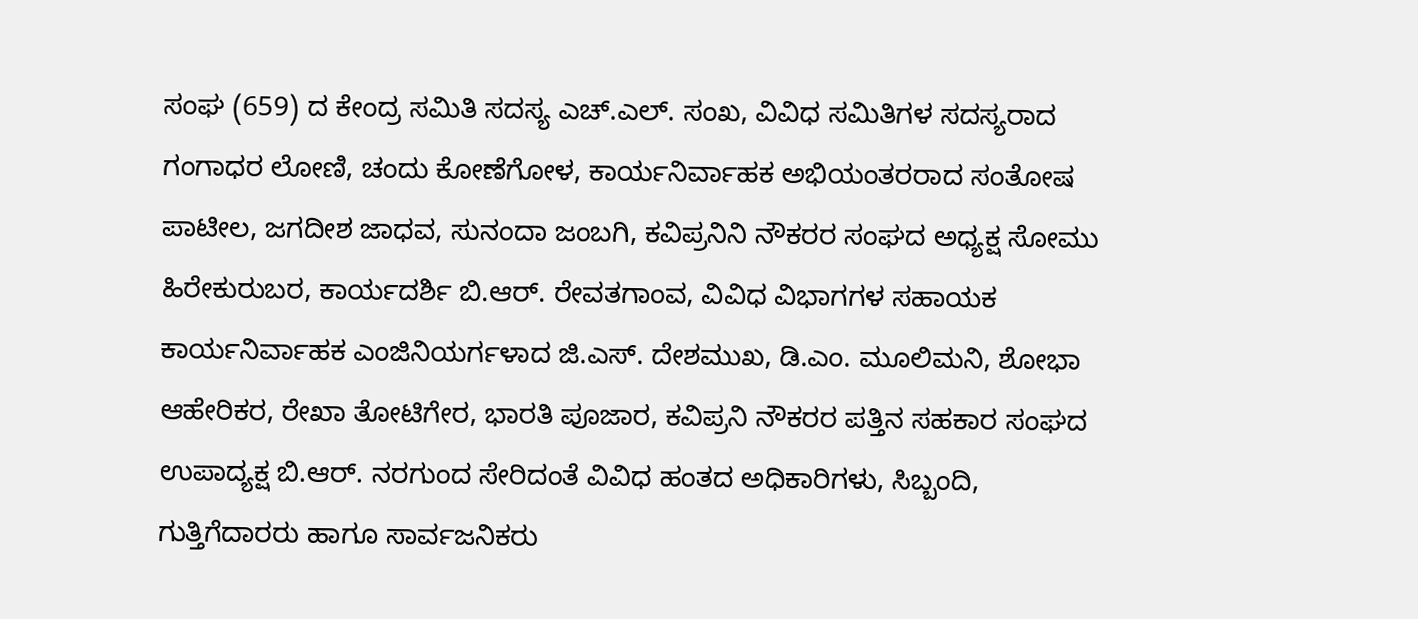ಸಂಘ (659) ದ ಕೇಂದ್ರ ಸಮಿತಿ ಸದಸ್ಯ ಎಚ್.ಎಲ್. ಸಂಖ, ವಿವಿಧ ಸಮಿತಿಗಳ ಸದಸ್ಯರಾದ ಗಂಗಾಧರ ಲೋಣಿ, ಚಂದು ಕೋಣೆಗೋಳ, ಕಾರ್ಯನಿರ್ವಾಹಕ ಅಭಿಯಂತರರಾದ ಸಂತೋಷ ಪಾಟೀಲ, ಜಗದೀಶ ಜಾಧವ, ಸುನಂದಾ ಜಂಬಗಿ, ಕವಿಪ್ರನಿನಿ ನೌಕರರ ಸಂಘದ ಅಧ್ಯಕ್ಷ ಸೋಮು ಹಿರೇಕುರುಬರ, ಕಾರ್ಯದರ್ಶಿ ಬಿ.ಆರ್. ರೇವತಗಾಂವ, ವಿವಿಧ ವಿಭಾಗಗಳ ಸಹಾಯಕ ಕಾರ್ಯನಿರ್ವಾಹಕ ಎಂಜಿನಿಯರ್ಗಳಾದ ಜಿ.ಎಸ್. ದೇಶಮುಖ, ಡಿ.ಎಂ. ಮೂಲಿಮನಿ, ಶೋಭಾ ಆಹೇರಿಕರ, ರೇಖಾ ತೋಟಿಗೇರ, ಭಾರತಿ ಪೂಜಾರ, ಕವಿಪ್ರನಿ ನೌಕರರ ಪತ್ತಿನ ಸಹಕಾರ ಸಂಘದ ಉಪಾದ್ಯಕ್ಷ ಬಿ.ಆರ್. ನರಗುಂದ ಸೇರಿದಂತೆ ವಿವಿಧ ಹಂತದ ಅಧಿಕಾರಿಗಳು, ಸಿಬ್ಬಂದಿ, ಗುತ್ತಿಗೆದಾರರು ಹಾಗೂ ಸಾರ್ವಜನಿಕರು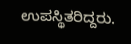ಉಪಸ್ಥಿತರಿದ್ದರು.